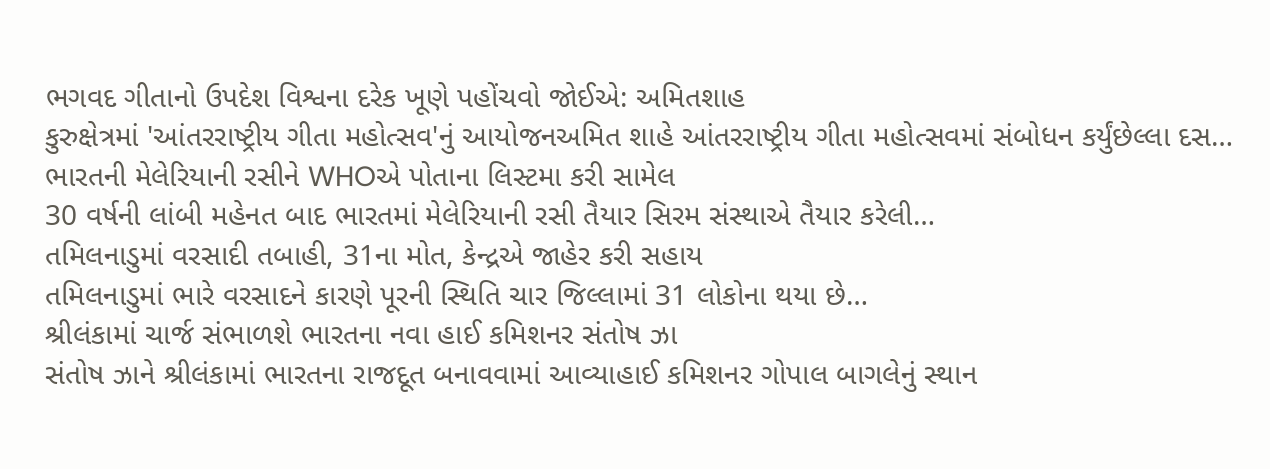ભગવદ ગીતાનો ઉપદેશ વિશ્વના દરેક ખૂણે પહોંચવો જોઈએ: અમિતશાહ
કુરુક્ષેત્રમાં 'આંતરરાષ્ટ્રીય ગીતા મહોત્સવ'નું આયોજનઅમિત શાહે આંતરરાષ્ટ્રીય ગીતા મહોત્સવમાં સંબોધન કર્યુંછેલ્લા દસ…
ભારતની મેલેરિયાની રસીને WHOએ પોતાના લિસ્ટમા કરી સામેલ
30 વર્ષની લાંબી મહેનત બાદ ભારતમાં મેલેરિયાની રસી તૈયાર સિરમ સંસ્થાએ તૈયાર કરેલી…
તમિલનાડુમાં વરસાદી તબાહી, 31ના મોત, કેન્દ્રએ જાહેર કરી સહાય
તમિલનાડુમાં ભારે વરસાદને કારણે પૂરની સ્થિતિ ચાર જિલ્લામાં 31 લોકોના થયા છે…
શ્રીલંકામાં ચાર્જ સંભાળશે ભારતના નવા હાઈ કમિશનર સંતોષ ઝા
સંતોષ ઝાને શ્રીલંકામાં ભારતના રાજદૂત બનાવવામાં આવ્યાહાઈ કમિશનર ગોપાલ બાગલેનું સ્થાન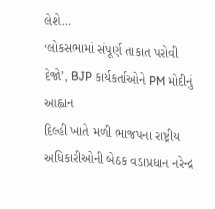લેશે…
‘લોકસભામાં સંપૂર્ણ તાકાત પરોવી દેજો’, BJP કાર્યકર્તાઓને PM મોદીનું આહ્વાન
દિલ્હી ખાતે મળી ભાજપના રાષ્ટ્રીય અધિકારીઓની બેઠક વડાપ્રધાન નરેન્દ્ર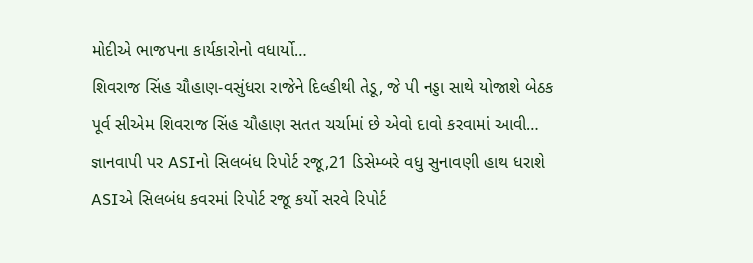મોદીએ ભાજપના કાર્યકારોનો વધાર્યો…
શિવરાજ સિંહ ચૌહાણ-વસુંધરા રાજેને દિલ્હીથી તેડૂ, જે પી નડ્ડા સાથે યોજાશે બેઠક
પૂર્વ સીએમ શિવરાજ સિંહ ચૌહાણ સતત ચર્ચામાં છે એવો દાવો કરવામાં આવી…
જ્ઞાનવાપી પર ASIનો સિલબંધ રિપોર્ટ રજૂ,21 ડિસેમ્બરે વધુ સુનાવણી હાથ ધરાશે
ASIએ સિલબંધ કવરમાં રિપોર્ટ રજૂ કર્યો સરવે રિપોર્ટ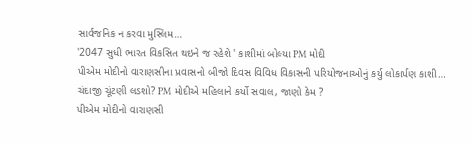સાર્વજનિક ન કરવા મુસ્લિમ…
'2047 સુધી ભારત વિકસિત થઇને જ રહેશે ' કાશીમાં બોલ્યા PM મોદી
પીએમ મોદીનો વારાણસીના પ્રવાસનો બીજો દિવસ વિવિધ વિકાસની પરિયોજનાઓનું કર્યુ લોકાર્પણ કાશી…
ચંદાજી ચૂંટણી લડશો? PM મોદીએ મહિલાને કર્યો સવાલ, જાણો કેમ ?
પીએમ મોદીનો વારાણસી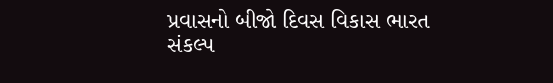પ્રવાસનો બીજો દિવસ વિકાસ ભારત સંકલ્પ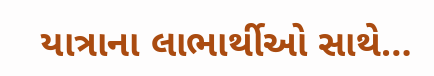યાત્રાના લાભાર્થીઓ સાથે…